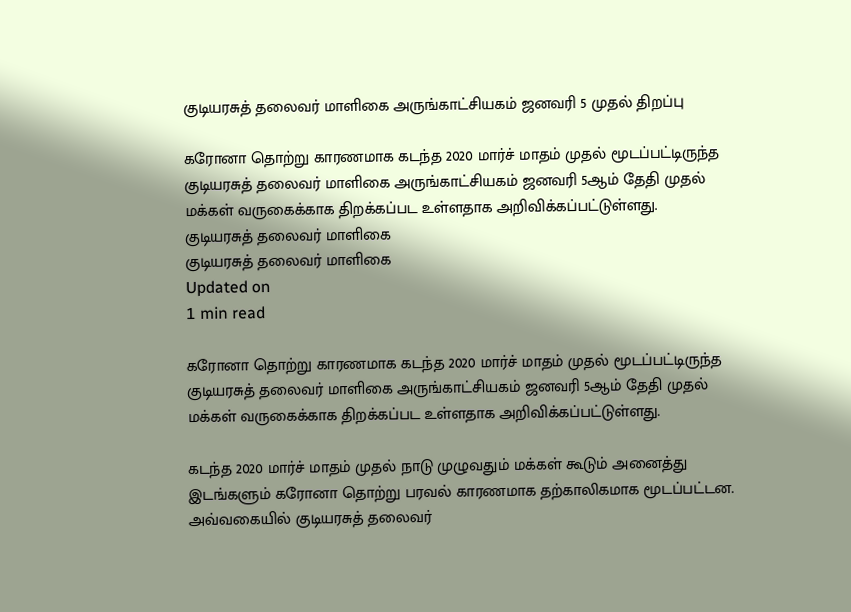குடியரசுத் தலைவர் மாளிகை அருங்காட்சியகம் ஜனவரி 5 முதல் திறப்பு

கரோனா தொற்று காரணமாக கடந்த 2020 மார்ச் மாதம் முதல் மூடப்பட்டிருந்த குடியரசுத் தலைவர் மாளிகை அருங்காட்சியகம் ஜனவரி 5ஆம் தேதி முதல் மக்கள் வருகைக்காக திறக்கப்பட உள்ளதாக அறிவிக்கப்பட்டுள்ளது.
குடியரசுத் தலைவர் மாளிகை
குடியரசுத் தலைவர் மாளிகை
Updated on
1 min read

கரோனா தொற்று காரணமாக கடந்த 2020 மார்ச் மாதம் முதல் மூடப்பட்டிருந்த குடியரசுத் தலைவர் மாளிகை அருங்காட்சியகம் ஜனவரி 5ஆம் தேதி முதல் மக்கள் வருகைக்காக திறக்கப்பட உள்ளதாக அறிவிக்கப்பட்டுள்ளது.

கடந்த 2020 மார்ச் மாதம் முதல் நாடு முழுவதும் மக்கள் கூடும் அனைத்து இடங்களும் கரோனா தொற்று பரவல் காரணமாக தற்காலிகமாக மூடப்பட்டன. அவ்வகையில் குடியரசுத் தலைவர்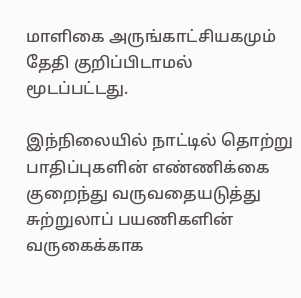மாளிகை அருங்காட்சியகமும் தேதி குறிப்பிடாமல் மூடப்பட்டது.

இந்நிலையில் நாட்டில் தொற்று பாதிப்புகளின் எண்ணிக்கை குறைந்து வருவதையடுத்து சுற்றுலாப் பயணிகளின் வருகைக்காக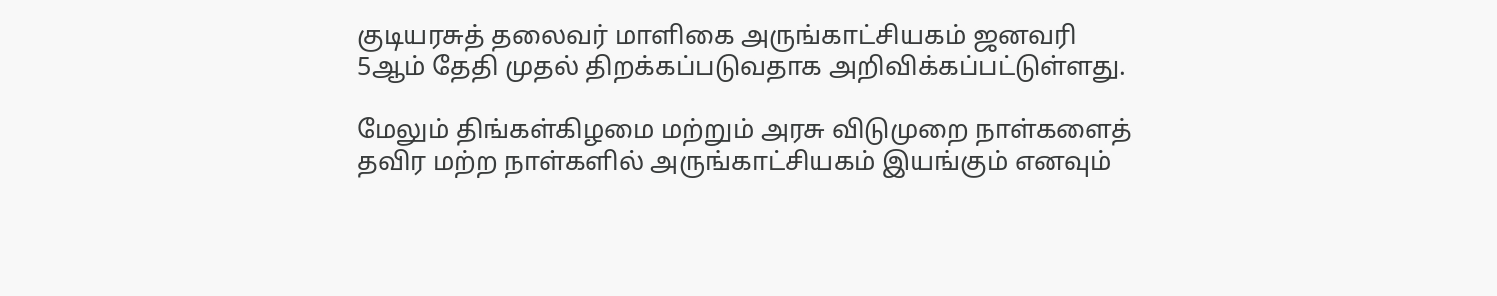குடியரசுத் தலைவர் மாளிகை அருங்காட்சியகம் ஜனவரி 5ஆம் தேதி முதல் திறக்கப்படுவதாக அறிவிக்கப்பட்டுள்ளது.

மேலும் திங்கள்கிழமை மற்றும் அரசு விடுமுறை நாள்களைத் தவிர மற்ற நாள்களில் அருங்காட்சியகம் இயங்கும் எனவும்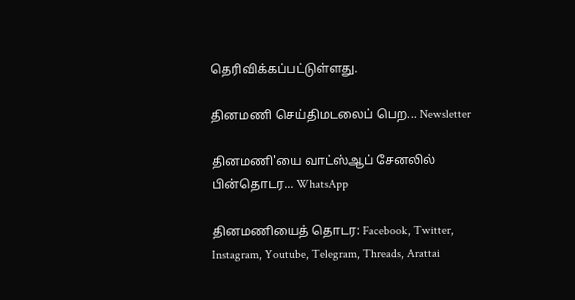தெரிவிக்கப்பட்டுள்ளது.

தினமணி செய்திமடலைப் பெற... Newsletter

தினமணி'யை வாட்ஸ்ஆப் சேனலில் பின்தொடர... WhatsApp

தினமணியைத் தொடர: Facebook, Twitter, Instagram, Youtube, Telegram, Threads, Arattai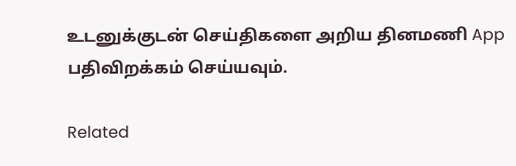உடனுக்குடன் செய்திகளை அறிய தினமணி App பதிவிறக்கம் செய்யவும்.

Related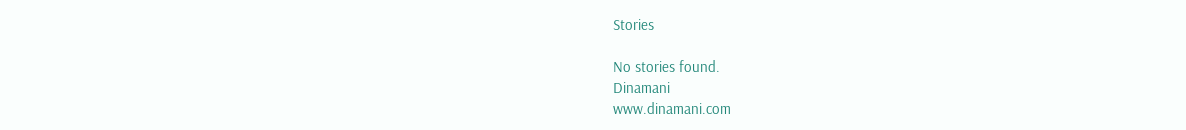Stories

No stories found.
Dinamani
www.dinamani.com